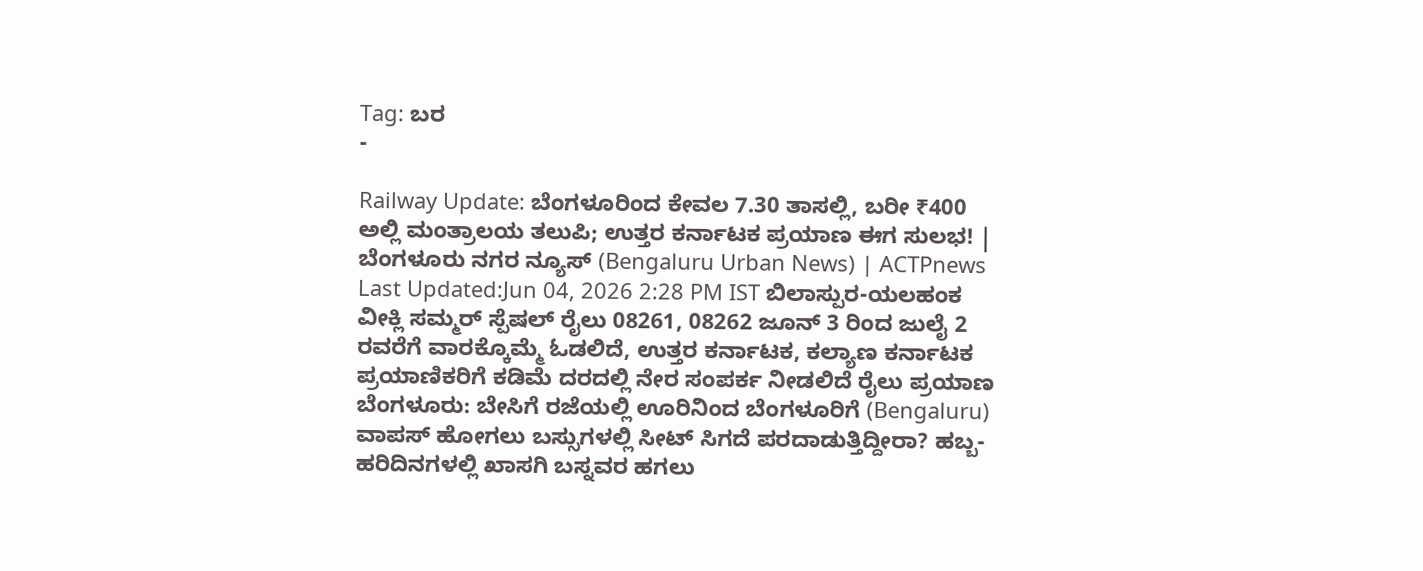Tag: ಬರ
-

Railway Update: ಬೆಂಗಳೂರಿಂದ ಕೇವಲ 7.30 ತಾಸಲ್ಲಿ, ಬರೀ ₹400 ಅಲ್ಲಿ ಮಂತ್ರಾಲಯ ತಲುಪಿ; ಉತ್ತರ ಕರ್ನಾಟಕ ಪ್ರಯಾಣ ಈಗ ಸುಲಭ! | ಬೆಂಗಳೂರು ನಗರ ನ್ಯೂಸ್ (Bengaluru Urban News) | ACTPnews
Last Updated:Jun 04, 2026 2:28 PM IST ಬಿಲಾಸ್ಪುರ-ಯಲಹಂಕ ವೀಕ್ಲಿ ಸಮ್ಮರ್ ಸ್ಪೆಷಲ್ ರೈಲು 08261, 08262 ಜೂನ್ 3 ರಿಂದ ಜುಲೈ 2 ರವರೆಗೆ ವಾರಕ್ಕೊಮ್ಮೆ ಓಡಲಿದೆ, ಉತ್ತರ ಕರ್ನಾಟಕ, ಕಲ್ಯಾಣ ಕರ್ನಾಟಕ ಪ್ರಯಾಣಿಕರಿಗೆ ಕಡಿಮೆ ದರದಲ್ಲಿ ನೇರ ಸಂಪರ್ಕ ನೀಡಲಿದೆ ರೈಲು ಪ್ರಯಾಣ ಬೆಂಗಳೂರು: ಬೇಸಿಗೆ ರಜೆಯಲ್ಲಿ ಊರಿನಿಂದ ಬೆಂಗಳೂರಿಗೆ (Bengaluru) ವಾಪಸ್ ಹೋಗಲು ಬಸ್ಸುಗಳಲ್ಲಿ ಸೀಟ್ ಸಿಗದೆ ಪರದಾಡುತ್ತಿದ್ದೀರಾ? ಹಬ್ಬ-ಹರಿದಿನಗಳಲ್ಲಿ ಖಾಸಗಿ ಬಸ್ನವರ ಹಗಲು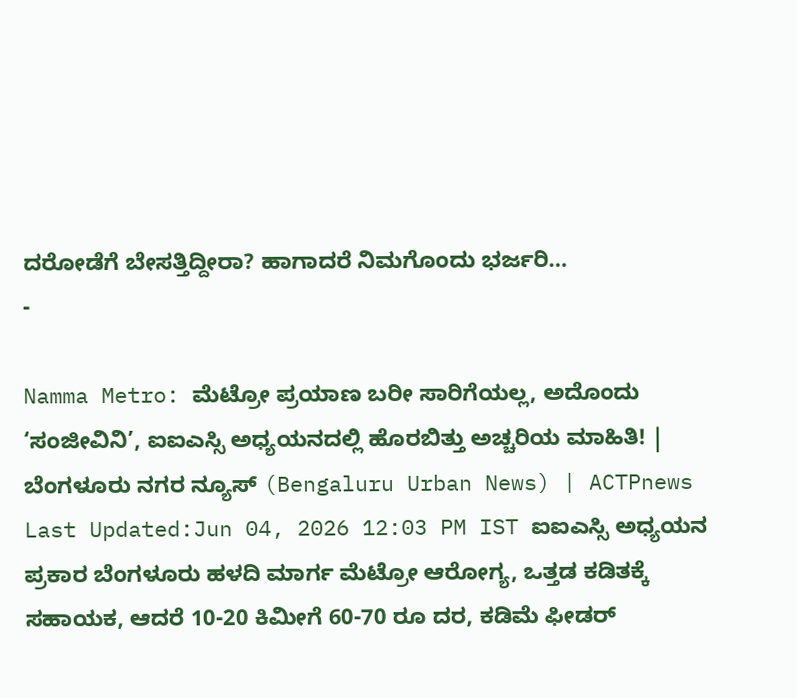ದರೋಡೆಗೆ ಬೇಸತ್ತಿದ್ದೀರಾ? ಹಾಗಾದರೆ ನಿಮಗೊಂದು ಭರ್ಜರಿ…
-

Namma Metro: ಮೆಟ್ರೋ ಪ್ರಯಾಣ ಬರೀ ಸಾರಿಗೆಯಲ್ಲ, ಅದೊಂದು ‘ಸಂಜೀವಿನಿ’, ಐಐಎಸ್ಸಿ ಅಧ್ಯಯನದಲ್ಲಿ ಹೊರಬಿತ್ತು ಅಚ್ಚರಿಯ ಮಾಹಿತಿ! | ಬೆಂಗಳೂರು ನಗರ ನ್ಯೂಸ್ (Bengaluru Urban News) | ACTPnews
Last Updated:Jun 04, 2026 12:03 PM IST ಐಐಎಸ್ಸಿ ಅಧ್ಯಯನ ಪ್ರಕಾರ ಬೆಂಗಳೂರು ಹಳದಿ ಮಾರ್ಗ ಮೆಟ್ರೋ ಆರೋಗ್ಯ, ಒತ್ತಡ ಕಡಿತಕ್ಕೆ ಸಹಾಯಕ, ಆದರೆ 10-20 ಕಿಮೀಗೆ 60-70 ರೂ ದರ, ಕಡಿಮೆ ಫೀಡರ್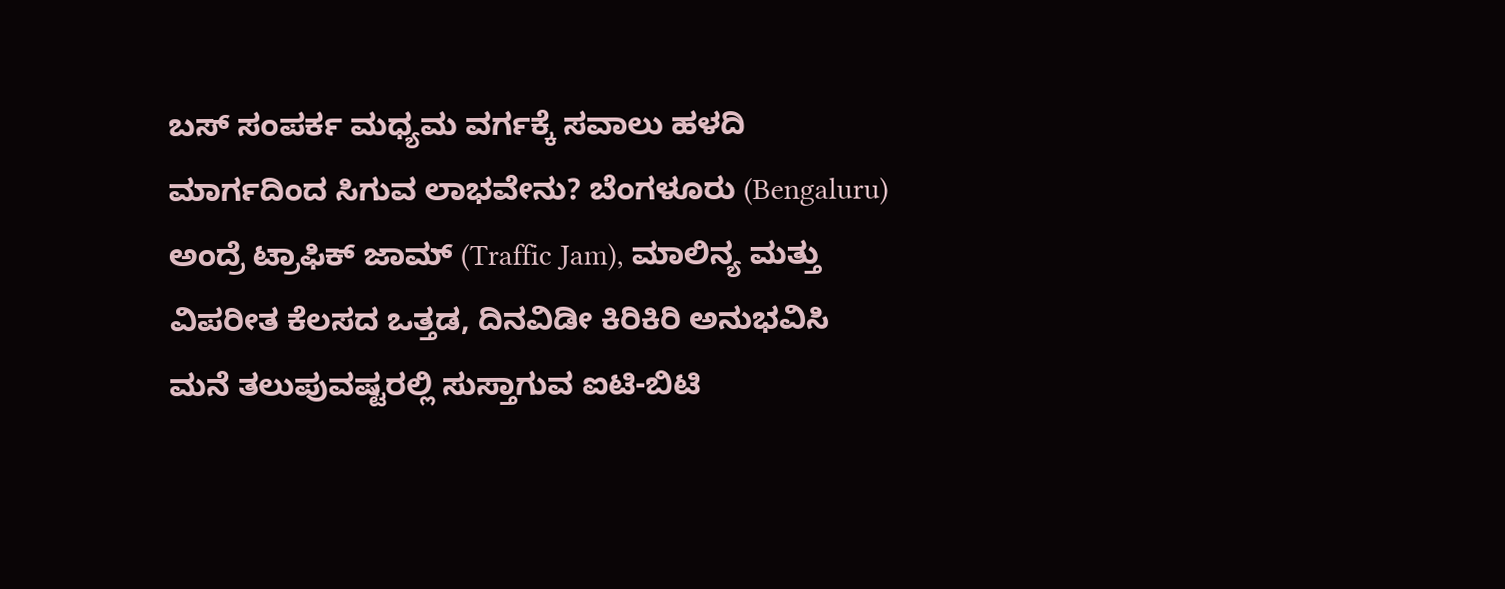ಬಸ್ ಸಂಪರ್ಕ ಮಧ್ಯಮ ವರ್ಗಕ್ಕೆ ಸವಾಲು ಹಳದಿ ಮಾರ್ಗದಿಂದ ಸಿಗುವ ಲಾಭವೇನು? ಬೆಂಗಳೂರು (Bengaluru) ಅಂದ್ರೆ ಟ್ರಾಫಿಕ್ ಜಾಮ್ (Traffic Jam), ಮಾಲಿನ್ಯ ಮತ್ತು ವಿಪರೀತ ಕೆಲಸದ ಒತ್ತಡ, ದಿನವಿಡೀ ಕಿರಿಕಿರಿ ಅನುಭವಿಸಿ ಮನೆ ತಲುಪುವಷ್ಟರಲ್ಲಿ ಸುಸ್ತಾಗುವ ಐಟಿ-ಬಿಟಿ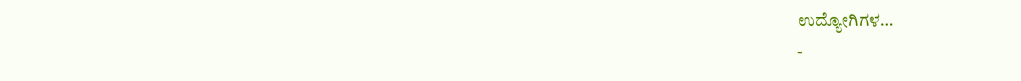ಉದ್ಯೋಗಿಗಳ…
-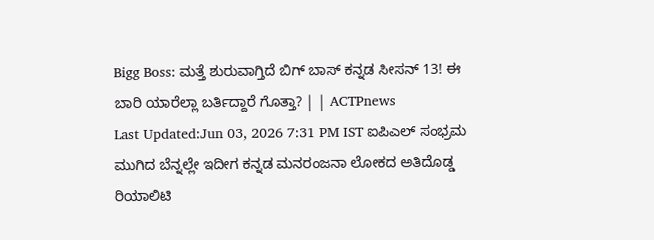Bigg Boss: ಮತ್ತೆ ಶುರುವಾಗ್ತಿದೆ ಬಿಗ್ ಬಾಸ್ ಕನ್ನಡ ಸೀಸನ್ 13! ಈ ಬಾರಿ ಯಾರೆಲ್ಲಾ ಬರ್ತಿದ್ದಾರೆ ಗೊತ್ತಾ? | | ACTPnews
Last Updated:Jun 03, 2026 7:31 PM IST ಐಪಿಎಲ್ ಸಂಭ್ರಮ ಮುಗಿದ ಬೆನ್ನಲ್ಲೇ ಇದೀಗ ಕನ್ನಡ ಮನರಂಜನಾ ಲೋಕದ ಅತಿದೊಡ್ಡ ರಿಯಾಲಿಟಿ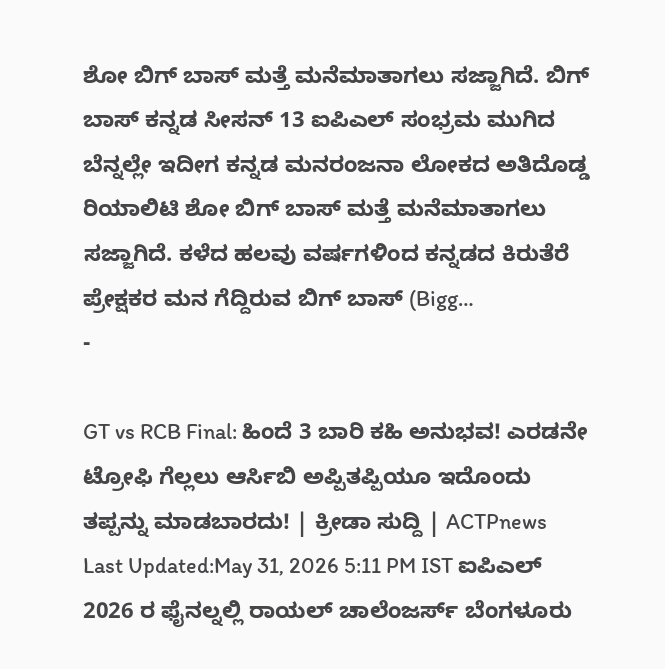ಶೋ ಬಿಗ್ ಬಾಸ್ ಮತ್ತೆ ಮನೆಮಾತಾಗಲು ಸಜ್ಜಾಗಿದೆ. ಬಿಗ್ ಬಾಸ್ ಕನ್ನಡ ಸೀಸನ್ 13 ಐಪಿಎಲ್ ಸಂಭ್ರಮ ಮುಗಿದ ಬೆನ್ನಲ್ಲೇ ಇದೀಗ ಕನ್ನಡ ಮನರಂಜನಾ ಲೋಕದ ಅತಿದೊಡ್ಡ ರಿಯಾಲಿಟಿ ಶೋ ಬಿಗ್ ಬಾಸ್ ಮತ್ತೆ ಮನೆಮಾತಾಗಲು ಸಜ್ಜಾಗಿದೆ. ಕಳೆದ ಹಲವು ವರ್ಷಗಳಿಂದ ಕನ್ನಡದ ಕಿರುತೆರೆ ಪ್ರೇಕ್ಷಕರ ಮನ ಗೆದ್ದಿರುವ ಬಿಗ್ ಬಾಸ್ (Bigg…
-

GT vs RCB Final: ಹಿಂದೆ 3 ಬಾರಿ ಕಹಿ ಅನುಭವ! ಎರಡನೇ ಟ್ರೋಫಿ ಗೆಲ್ಲಲು ಆರ್ಸಿಬಿ ಅಪ್ಪಿತಪ್ಪಿಯೂ ಇದೊಂದು ತಪ್ಪನ್ನು ಮಾಡಬಾರದು! | ಕ್ರೀಡಾ ಸುದ್ದಿ | ACTPnews
Last Updated:May 31, 2026 5:11 PM IST ಐಪಿಎಲ್ 2026 ರ ಫೈನಲ್ನಲ್ಲಿ ರಾಯಲ್ ಚಾಲೆಂಜರ್ಸ್ ಬೆಂಗಳೂರು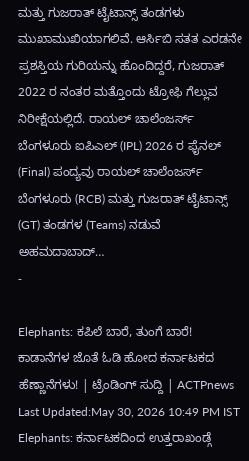ಮತ್ತು ಗುಜರಾತ್ ಟೈಟಾನ್ಸ್ ತಂಡಗಳು ಮುಖಾಮುಖಿಯಾಗಲಿವೆ. ಆರ್ಸಿಬಿ ಸತತ ಎರಡನೇ ಪ್ರಶಸ್ತಿಯ ಗುರಿಯನ್ನು ಹೊಂದಿದ್ದರೆ, ಗುಜರಾತ್ 2022 ರ ನಂತರ ಮತ್ತೊಂದು ಟ್ರೋಫಿ ಗೆಲ್ಲುವ ನಿರೀಕ್ಷೆಯಲ್ಲಿದೆ. ರಾಯಲ್ ಚಾಲೆಂಜರ್ಸ್ ಬೆಂಗಳೂರು ಐಪಿಎಲ್ (IPL) 2026 ರ ಫೈನಲ್ (Final) ಪಂದ್ಯವು ರಾಯಲ್ ಚಾಲೆಂಜರ್ಸ್ ಬೆಂಗಳೂರು (RCB) ಮತ್ತು ಗುಜರಾತ್ ಟೈಟಾನ್ಸ್ (GT) ತಂಡಗಳ (Teams) ನಡುವೆ ಅಹಮದಾಬಾದ್…
-

Elephants: ಕಪಿಲೆ ಬಾರೆ, ತುಂಗೆ ಬಾರೆ! ಕಾಡಾನೆಗಳ ಜೊತೆ ಓಡಿ ಹೋದ ಕರ್ನಾಟಕದ ಹೆಣ್ಣಾನೆಗಳು! | ಟ್ರೆಂಡಿಂಗ್ ಸುದ್ದಿ | ACTPnews
Last Updated:May 30, 2026 10:49 PM IST Elephants: ಕರ್ನಾಟಕದಿಂದ ಉತ್ತರಾಖಂಡ್ಗೆ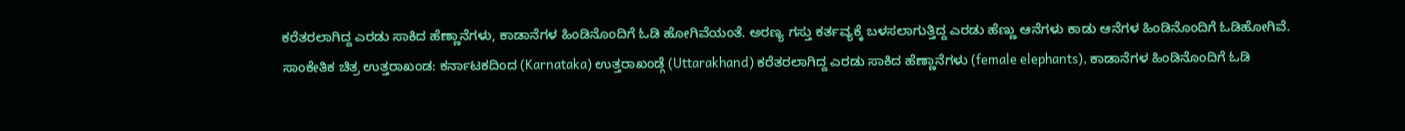ಕರೆತರಲಾಗಿದ್ದ ಎರಡು ಸಾಕಿದ ಹೆಣ್ಣಾನೆಗಳು, ಕಾಡಾನೆಗಳ ಹಿಂಡಿನೊಂದಿಗೆ ಓಡಿ ಹೋಗಿವೆಯಂತೆ. ಅರಣ್ಯ ಗಸ್ತು ಕರ್ತವ್ಯಕ್ಕೆ ಬಳಸಲಾಗುತ್ತಿದ್ದ ಎರಡು ಹೆಣ್ಣು ಆನೆಗಳು ಕಾಡು ಆನೆಗಳ ಹಿಂಡಿನೊಂದಿಗೆ ಓಡಿಹೋಗಿವೆ. ಸಾಂಕೇತಿಕ ಚಿತ್ರ ಉತ್ತರಾಖಂಡ: ಕರ್ನಾಟಕದಿಂದ (Karnataka) ಉತ್ತರಾಖಂಡ್ಗೆ (Uttarakhand) ಕರೆತರಲಾಗಿದ್ದ ಎರಡು ಸಾಕಿದ ಹೆಣ್ಣಾನೆಗಳು (female elephants), ಕಾಡಾನೆಗಳ ಹಿಂಡಿನೊಂದಿಗೆ ಓಡಿ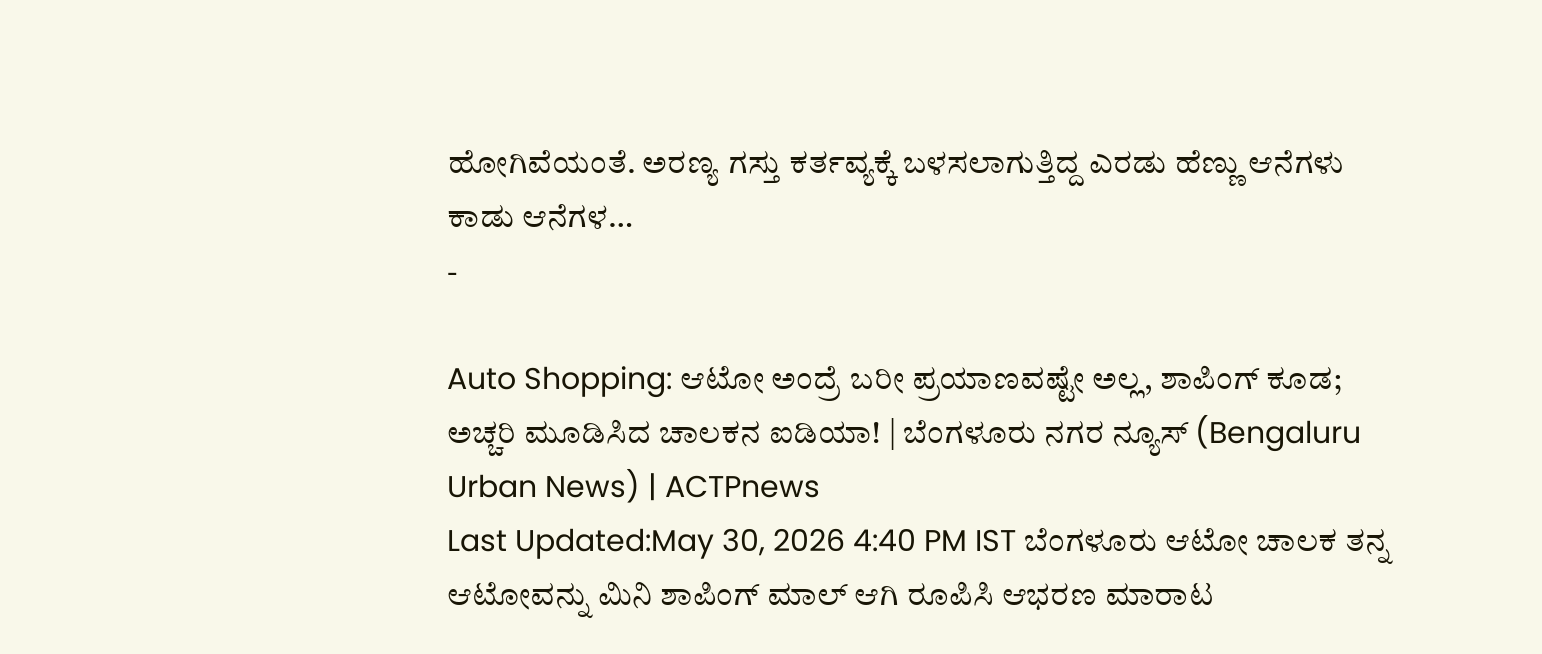ಹೋಗಿವೆಯಂತೆ. ಅರಣ್ಯ ಗಸ್ತು ಕರ್ತವ್ಯಕ್ಕೆ ಬಳಸಲಾಗುತ್ತಿದ್ದ ಎರಡು ಹೆಣ್ಣು ಆನೆಗಳು ಕಾಡು ಆನೆಗಳ…
-

Auto Shopping: ಆಟೋ ಅಂದ್ರೆ ಬರೀ ಪ್ರಯಾಣವಷ್ಟೇ ಅಲ್ಲ, ಶಾಪಿಂಗ್ ಕೂಡ; ಅಚ್ಚರಿ ಮೂಡಿಸಿದ ಚಾಲಕನ ಐಡಿಯಾ! | ಬೆಂಗಳೂರು ನಗರ ನ್ಯೂಸ್ (Bengaluru Urban News) | ACTPnews
Last Updated:May 30, 2026 4:40 PM IST ಬೆಂಗಳೂರು ಆಟೋ ಚಾಲಕ ತನ್ನ ಆಟೋವನ್ನು ಮಿನಿ ಶಾಪಿಂಗ್ ಮಾಲ್ ಆಗಿ ರೂಪಿಸಿ ಆಭರಣ ಮಾರಾಟ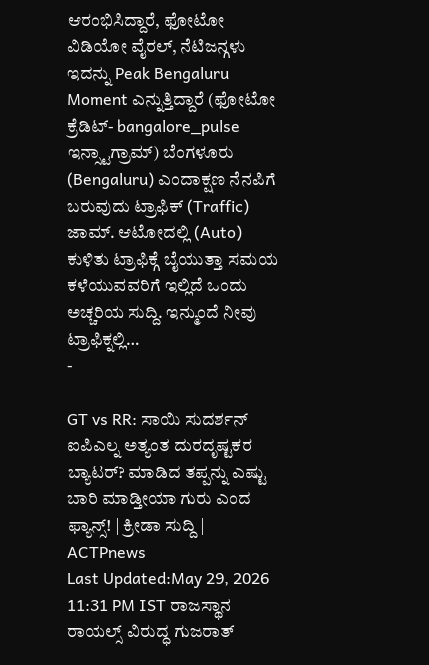ಆರಂಭಿಸಿದ್ದಾರೆ, ಫೋಟೋ ವಿಡಿಯೋ ವೈರಲ್, ನೆಟಿಜನ್ಗಳು ಇದನ್ನು Peak Bengaluru Moment ಎನ್ನುತ್ತಿದ್ದಾರೆ (ಫೋಟೋ ಕ್ರೆಡಿಟ್- bangalore_pulse ಇನ್ಸ್ಟಾಗ್ರಾಮ್) ಬೆಂಗಳೂರು (Bengaluru) ಎಂದಾಕ್ಷಣ ನೆನಪಿಗೆ ಬರುವುದು ಟ್ರಾಫಿಕ್ (Traffic) ಜಾಮ್. ಆಟೋದಲ್ಲಿ (Auto) ಕುಳಿತು ಟ್ರಾಫಿಕ್ಗೆ ಬೈಯುತ್ತಾ ಸಮಯ ಕಳೆಯುವವರಿಗೆ ಇಲ್ಲಿದೆ ಒಂದು ಅಚ್ಚರಿಯ ಸುದ್ದಿ. ಇನ್ಮುಂದೆ ನೀವು ಟ್ರಾಫಿಕ್ನಲ್ಲಿ…
-

GT vs RR: ಸಾಯಿ ಸುದರ್ಶನ್ ಐಪಿಎಲ್ನ ಅತ್ಯಂತ ದುರದೃಷ್ಟಕರ ಬ್ಯಾಟರ್? ಮಾಡಿದ ತಪ್ಪನ್ನು ಎಷ್ಟು ಬಾರಿ ಮಾಡ್ತೀಯಾ ಗುರು ಎಂದ ಫ್ಯಾನ್ಸ್! | ಕ್ರೀಡಾ ಸುದ್ದಿ | ACTPnews
Last Updated:May 29, 2026 11:31 PM IST ರಾಜಸ್ಥಾನ ರಾಯಲ್ಸ್ ವಿರುದ್ಧ ಗುಜರಾತ್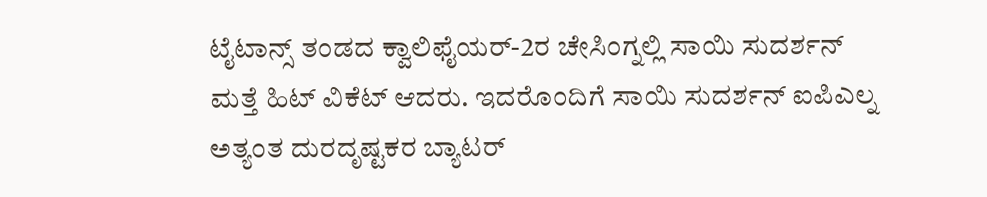ಟೈಟಾನ್ಸ್ ತಂಡದ ಕ್ವಾಲಿಫೈಯರ್-2ರ ಚೇಸಿಂಗ್ನಲ್ಲಿ ಸಾಯಿ ಸುದರ್ಶನ್ ಮತ್ತೆ ಹಿಟ್ ವಿಕೆಟ್ ಆದರು. ಇದರೊಂದಿಗೆ ಸಾಯಿ ಸುದರ್ಶನ್ ಐಪಿಎಲ್ನ ಅತ್ಯಂತ ದುರದೃಷ್ಟಕರ ಬ್ಯಾಟರ್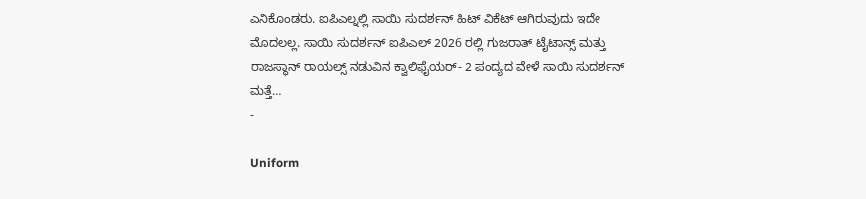ಎನಿಕೊಂಡರು. ಐಪಿಎಲ್ನಲ್ಲಿ ಸಾಯಿ ಸುದರ್ಶನ್ ಹಿಟ್ ವಿಕೆಟ್ ಆಗಿರುವುದು ಇದೇ ಮೊದಲಲ್ಲ. ಸಾಯಿ ಸುದರ್ಶನ್ ಐಪಿಎಲ್ 2026 ರಲ್ಲಿ ಗುಜರಾತ್ ಟೈಟಾನ್ಸ್ ಮತ್ತು ರಾಜಸ್ಥಾನ್ ರಾಯಲ್ಸ್ ನಡುವಿನ ಕ್ವಾಲಿಫೈಯರ್- 2 ಪಂದ್ಯದ ವೇಳೆ ಸಾಯಿ ಸುದರ್ಶನ್ ಮತ್ತೆ…
-

Uniform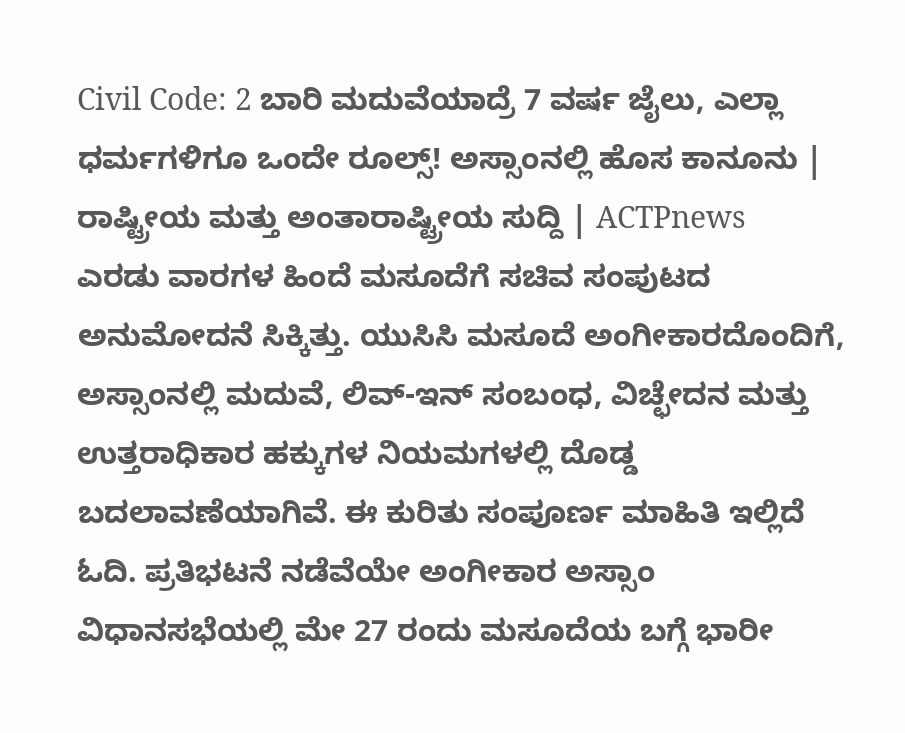Civil Code: 2 ಬಾರಿ ಮದುವೆಯಾದ್ರೆ 7 ವರ್ಷ ಜೈಲು, ಎಲ್ಲಾ ಧರ್ಮಗಳಿಗೂ ಒಂದೇ ರೂಲ್ಸ್! ಅಸ್ಸಾಂನಲ್ಲಿ ಹೊಸ ಕಾನೂನು | ರಾಷ್ಟ್ರೀಯ ಮತ್ತು ಅಂತಾರಾಷ್ಟ್ರೀಯ ಸುದ್ದಿ | ACTPnews
ಎರಡು ವಾರಗಳ ಹಿಂದೆ ಮಸೂದೆಗೆ ಸಚಿವ ಸಂಪುಟದ ಅನುಮೋದನೆ ಸಿಕ್ಕಿತ್ತು. ಯುಸಿಸಿ ಮಸೂದೆ ಅಂಗೀಕಾರದೊಂದಿಗೆ, ಅಸ್ಸಾಂನಲ್ಲಿ ಮದುವೆ, ಲಿವ್-ಇನ್ ಸಂಬಂಧ, ವಿಚ್ಛೇದನ ಮತ್ತು ಉತ್ತರಾಧಿಕಾರ ಹಕ್ಕುಗಳ ನಿಯಮಗಳಲ್ಲಿ ದೊಡ್ಡ ಬದಲಾವಣೆಯಾಗಿವೆ. ಈ ಕುರಿತು ಸಂಪೂರ್ಣ ಮಾಹಿತಿ ಇಲ್ಲಿದೆ ಓದಿ. ಪ್ರತಿಭಟನೆ ನಡೆವೆಯೇ ಅಂಗೀಕಾರ ಅಸ್ಸಾಂ ವಿಧಾನಸಭೆಯಲ್ಲಿ ಮೇ 27 ರಂದು ಮಸೂದೆಯ ಬಗ್ಗೆ ಭಾರೀ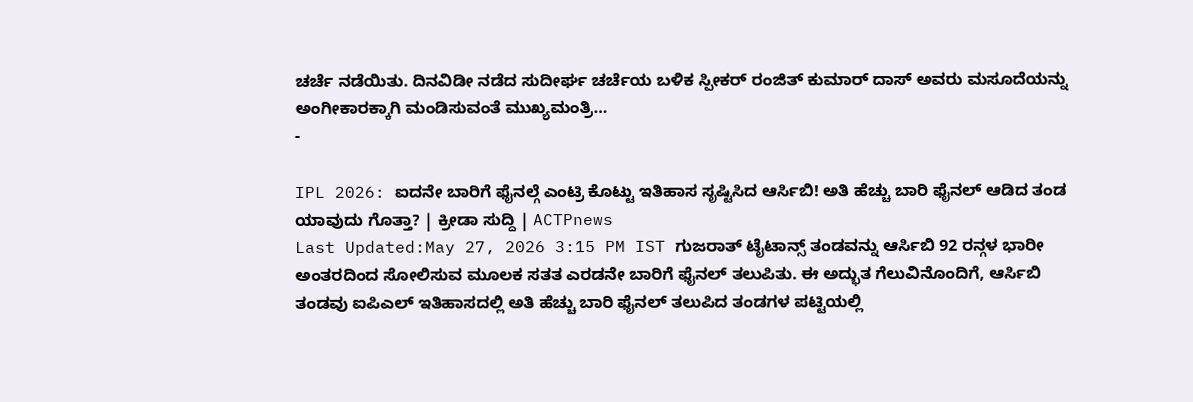ಚರ್ಚೆ ನಡೆಯಿತು. ದಿನವಿಡೀ ನಡೆದ ಸುದೀರ್ಘ ಚರ್ಚೆಯ ಬಳಿಕ ಸ್ಪೀಕರ್ ರಂಜಿತ್ ಕುಮಾರ್ ದಾಸ್ ಅವರು ಮಸೂದೆಯನ್ನು ಅಂಗೀಕಾರಕ್ಕಾಗಿ ಮಂಡಿಸುವಂತೆ ಮುಖ್ಯಮಂತ್ರಿ…
-

IPL 2026: ಐದನೇ ಬಾರಿಗೆ ಫೈನಲ್ಗೆ ಎಂಟ್ರಿ ಕೊಟ್ಟು ಇತಿಹಾಸ ಸೃಷ್ಟಿಸಿದ ಆರ್ಸಿಬಿ! ಅತಿ ಹೆಚ್ಚು ಬಾರಿ ಫೈನಲ್ ಆಡಿದ ತಂಡ ಯಾವುದು ಗೊತ್ತಾ? | ಕ್ರೀಡಾ ಸುದ್ದಿ | ACTPnews
Last Updated:May 27, 2026 3:15 PM IST ಗುಜರಾತ್ ಟೈಟಾನ್ಸ್ ತಂಡವನ್ನು ಆರ್ಸಿಬಿ 92 ರನ್ಗಳ ಭಾರೀ ಅಂತರದಿಂದ ಸೋಲಿಸುವ ಮೂಲಕ ಸತತ ಎರಡನೇ ಬಾರಿಗೆ ಫೈನಲ್ ತಲುಪಿತು. ಈ ಅದ್ಭುತ ಗೆಲುವಿನೊಂದಿಗೆ, ಆರ್ಸಿಬಿ ತಂಡವು ಐಪಿಎಲ್ ಇತಿಹಾಸದಲ್ಲಿ ಅತಿ ಹೆಚ್ಚು ಬಾರಿ ಫೈನಲ್ ತಲುಪಿದ ತಂಡಗಳ ಪಟ್ಟಿಯಲ್ಲಿ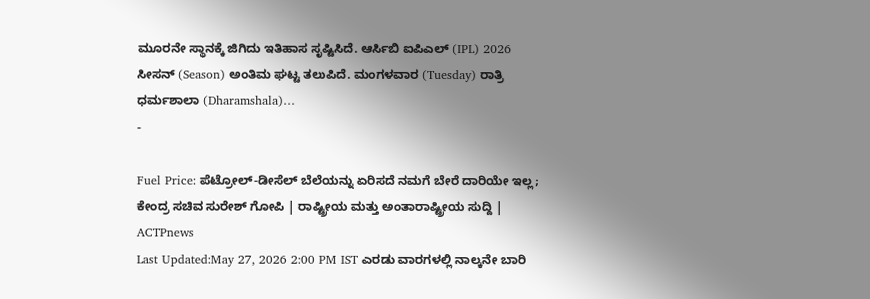ಮೂರನೇ ಸ್ಥಾನಕ್ಕೆ ಜಿಗಿದು ಇತಿಹಾಸ ಸೃಷ್ಟಿಸಿದೆ. ಆರ್ಸಿಬಿ ಐಪಿಎಲ್ (IPL) 2026 ಸೀಸನ್ (Season) ಅಂತಿಮ ಘಟ್ಟ ತಲುಪಿದೆ. ಮಂಗಳವಾರ (Tuesday) ರಾತ್ರಿ ಧರ್ಮಶಾಲಾ (Dharamshala)…
-

Fuel Price: ಪೆಟ್ರೋಲ್-ಡೀಸೆಲ್ ಬೆಲೆಯನ್ನು ಏರಿಸದೆ ನಮಗೆ ಬೇರೆ ದಾರಿಯೇ ಇಲ್ಲ; ಕೇಂದ್ರ ಸಚಿವ ಸುರೇಶ್ ಗೋಪಿ | ರಾಷ್ಟ್ರೀಯ ಮತ್ತು ಅಂತಾರಾಷ್ಟ್ರೀಯ ಸುದ್ದಿ | ACTPnews
Last Updated:May 27, 2026 2:00 PM IST ಎರಡು ವಾರಗಳಲ್ಲಿ ನಾಲ್ಕನೇ ಬಾರಿ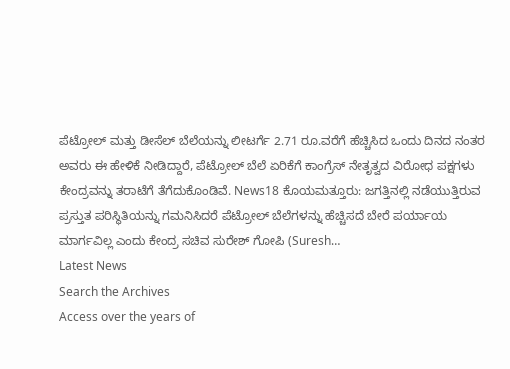ಪೆಟ್ರೋಲ್ ಮತ್ತು ಡೀಸೆಲ್ ಬೆಲೆಯನ್ನು ಲೀಟರ್ಗೆ 2.71 ರೂ.ವರೆಗೆ ಹೆಚ್ಚಿಸಿದ ಒಂದು ದಿನದ ನಂತರ ಅವರು ಈ ಹೇಳಿಕೆ ನೀಡಿದ್ದಾರೆ, ಪೆಟ್ರೋಲ್ ಬೆಲೆ ಏರಿಕೆಗೆ ಕಾಂಗ್ರೆಸ್ ನೇತೃತ್ವದ ವಿರೋಧ ಪಕ್ಷಗಳು ಕೇಂದ್ರವನ್ನು ತರಾಟೆಗೆ ತೆಗೆದುಕೊಂಡಿವೆ. News18 ಕೊಯಮತ್ತೂರು: ಜಗತ್ತಿನಲ್ಲಿ ನಡೆಯುತ್ತಿರುವ ಪ್ರಸ್ತುತ ಪರಿಸ್ಥಿತಿಯನ್ನು ಗಮನಿಸಿದರೆ ಪೆಟ್ರೋಲ್ ಬೆಲೆಗಳನ್ನು ಹೆಚ್ಚಿಸದೆ ಬೇರೆ ಪರ್ಯಾಯ ಮಾರ್ಗವಿಲ್ಲ ಎಂದು ಕೇಂದ್ರ ಸಚಿವ ಸುರೇಶ್ ಗೋಪಿ (Suresh…
Latest News
Search the Archives
Access over the years of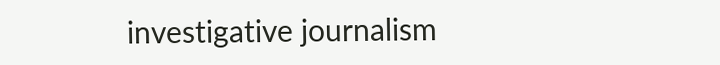investigative journalism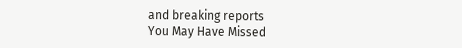and breaking reports
You May Have Missed